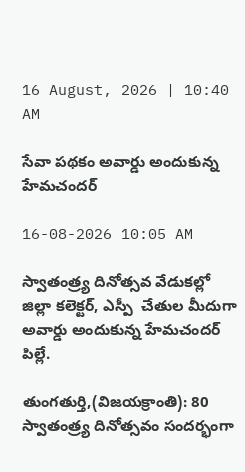16 August, 2026 | 10:40 AM

సేవా పథకం అవార్డు అందుకున్న హేమచందర్

16-08-2026 10:05 AM

స్వాతంత్ర్య దినోత్సవ వేడుకల్లో జిల్లా కలెక్టర్, ఎస్పీ  చేతుల మీదుగా అవార్డు అందుకున్న హేమచందర్ పిల్లే.

తుంగతుర్తి,(విజయక్రాంతి): 80 స్వాతంత్ర్య దినోత్సవం సందర్భంగా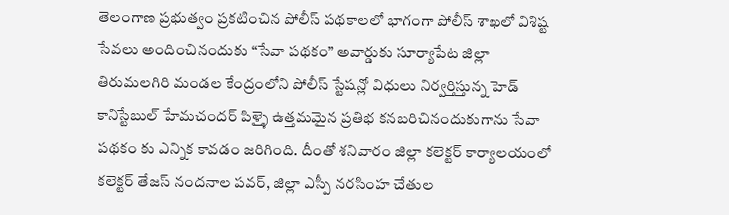తెలంగాణ ప్రభుత్వం ప్రకటించిన పోలీస్ పథకాలలో భాగంగా పోలీస్ శాఖలో విశిష్ట సేవలు అందించినందుకు “సేవా పథకం” అవార్డుకు సూర్యాపేట జిల్లా తిరుమలగిరి మండల కేంద్రంలోని పోలీస్ స్టేషన్లో విధులు నిర్వర్తిస్తున్న హెడ్ కానిస్టేబుల్ హేమచందర్ పిళ్ళై ఉత్తమమైన ప్రతిభ కనబరిచినందుకుగాను సేవా పథకం కు ఎన్నిక కావడం జరిగింది. దీంతో శనివారం జిల్లా కలెక్టర్ కార్యాలయంలో కలెక్టర్ తేజస్ నందనాల పవర్, జిల్లా ఎస్పీ నరసింహ చేతుల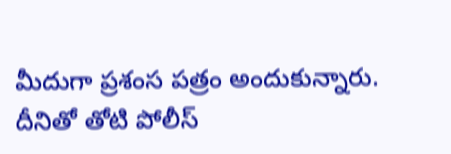మీదుగా ప్రశంస పత్రం అందుకున్నారు. దీనితో తోటి పోలీస్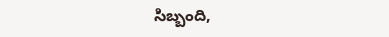సిబ్బంది,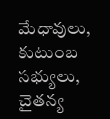మేధావులు, కుటుంబ సభ్యులు, చైతన్య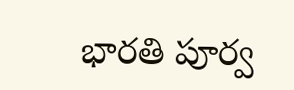భారతి పూర్వ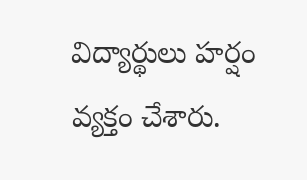విద్యార్థులు హర్షం వ్యక్తం చేశారు.